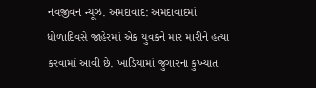નવજીવન ન્યૂઝ. અમદાવાદ: અમદાવાદમાં ધોળાદિવસે જાહેરમાં એક યુવકને માર મારીને હત્યા કરવામાં આવી છે. ખાડિયામાં જુગારના કુખ્યાત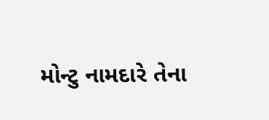મોન્ટુ નામદારે તેના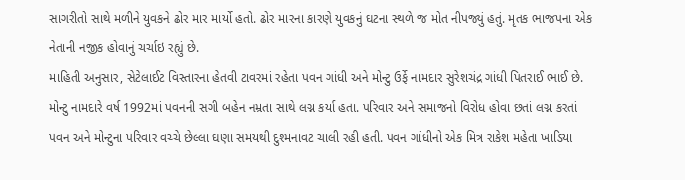સાગરીતો સાથે મળીને યુવકને ઢોર માર માર્યો હતો. ઢોર મારના કારણે યુવકનું ઘટના સ્થળે જ મોત નીપજ્યું હતું. મૃતક ભાજપના એક નેતાની નજીક હોવાનું ચર્ચાઇ રહ્યું છે.
માહિતી અનુસાર, સેટેલાઈટ વિસ્તારના હેતવી ટાવરમાં રહેતા પવન ગાંધી અને મોન્ટુ ઉર્ફે નામદાર સુરેશચંદ્ર ગાંધી પિતરાઈ ભાઈ છે. મોન્ટુ નામદારે વર્ષ 1992માં પવનની સગી બહેન નમ્રતા સાથે લગ્ન કર્યા હતા. પરિવાર અને સમાજનો વિરોધ હોવા છતાં લગ્ન કરતાં પવન અને મોન્ટુના પરિવાર વચ્ચે છેલ્લા ઘણા સમયથી દુશ્મનાવટ ચાલી રહી હતી. પવન ગાંધીનો એક મિત્ર રાકેશ મહેતા ખાડિયા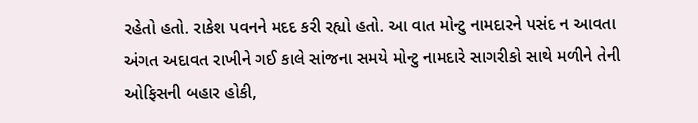રહેતો હતો. રાકેશ પવનને મદદ કરી રહ્યો હતો. આ વાત મોન્ટુ નામદારને પસંદ ન આવતા અંગત અદાવત રાખીને ગઈ કાલે સાંજના સમયે મોન્ટુ નામદારે સાગરીકો સાથે મળીને તેની ઓફિસની બહાર હોકી,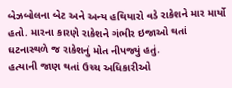બેઝબોલના બેટ અને અન્ય હથિયારો વડે રાકેશને માર માર્યો હતો. મારના કારણે રાકેશને ગંભીર ઇજાઓ થતાં ઘટનાસ્થળે જ રાકેશનું મોત નીપજ્યું હતું.
હત્યાની જાણ થતાં ઉચ્ચ અધિકારીઓ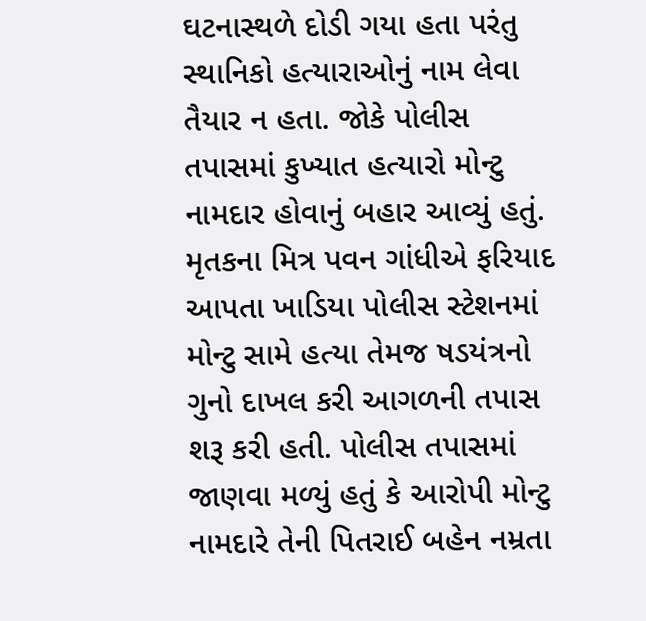ઘટનાસ્થળે દોડી ગયા હતા પરંતુ સ્થાનિકો હત્યારાઓનું નામ લેવા તૈયાર ન હતા. જોકે પોલીસ તપાસમાં કુખ્યાત હત્યારો મોન્ટુ નામદાર હોવાનું બહાર આવ્યું હતું. મૃતકના મિત્ર પવન ગાંધીએ ફરિયાદ આપતા ખાડિયા પોલીસ સ્ટેશનમાં મોન્ટુ સામે હત્યા તેમજ ષડયંત્રનો ગુનો દાખલ કરી આગળની તપાસ શરૂ કરી હતી. પોલીસ તપાસમાં જાણવા મળ્યું હતું કે આરોપી મોન્ટુ નામદારે તેની પિતરાઈ બહેન નમ્રતા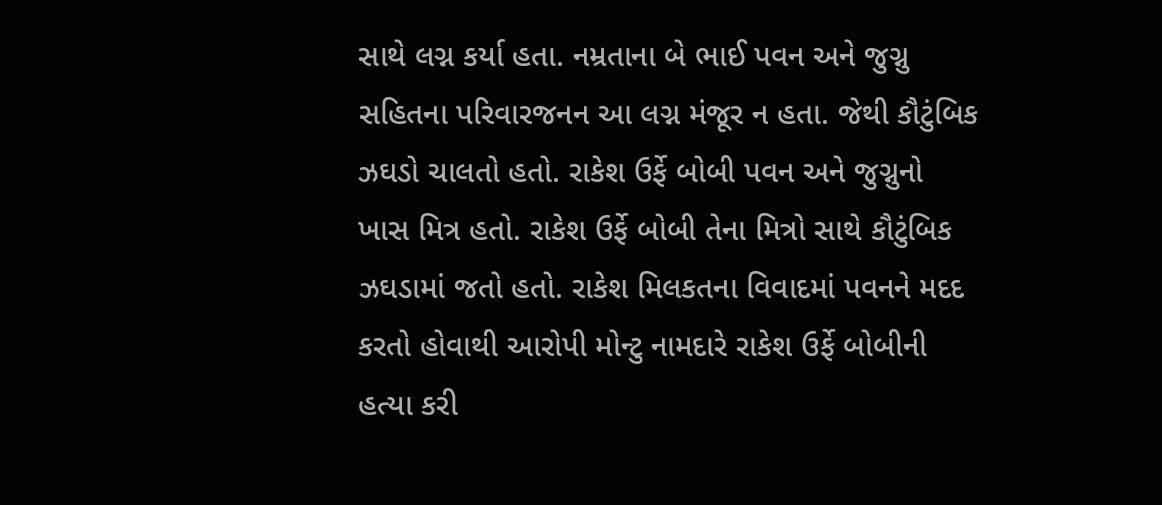સાથે લગ્ન કર્યા હતા. નમ્રતાના બે ભાઈ પવન અને જુગ્નુ સહિતના પરિવારજનન આ લગ્ન મંજૂર ન હતા. જેથી કૌટુંબિક ઝઘડો ચાલતો હતો. રાકેશ ઉર્ફે બોબી પવન અને જુગ્નુનો ખાસ મિત્ર હતો. રાકેશ ઉર્ફે બોબી તેના મિત્રો સાથે કૌટુંબિક ઝઘડામાં જતો હતો. રાકેશ મિલકતના વિવાદમાં પવનને મદદ કરતો હોવાથી આરોપી મોન્ટુ નામદારે રાકેશ ઉર્ફે બોબીની હત્યા કરી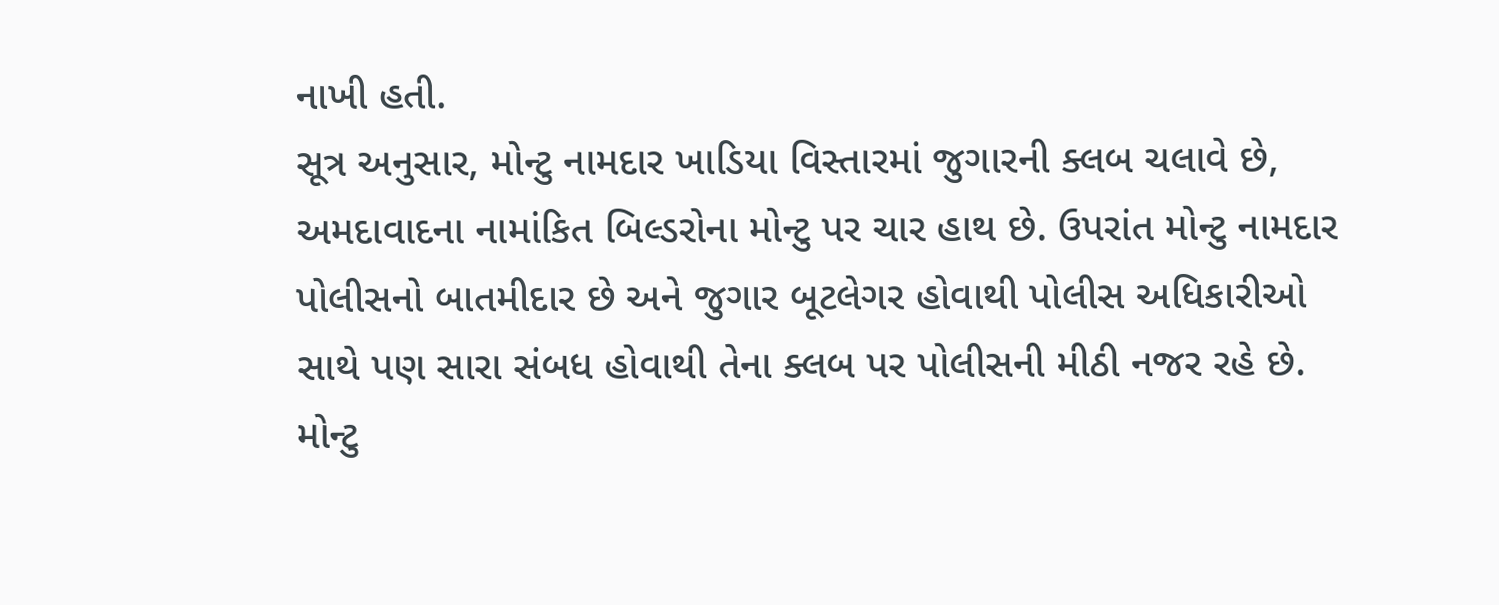નાખી હતી.
સૂત્ર અનુસાર, મોન્ટુ નામદાર ખાડિયા વિસ્તારમાં જુગારની ક્લબ ચલાવે છે, અમદાવાદના નામાંકિત બિલ્ડરોના મોન્ટુ પર ચાર હાથ છે. ઉપરાંત મોન્ટુ નામદાર પોલીસનો બાતમીદાર છે અને જુગાર બૂટલેગર હોવાથી પોલીસ અધિકારીઓ સાથે પણ સારા સંબધ હોવાથી તેના ક્લબ પર પોલીસની મીઠી નજર રહે છે. મોન્ટુ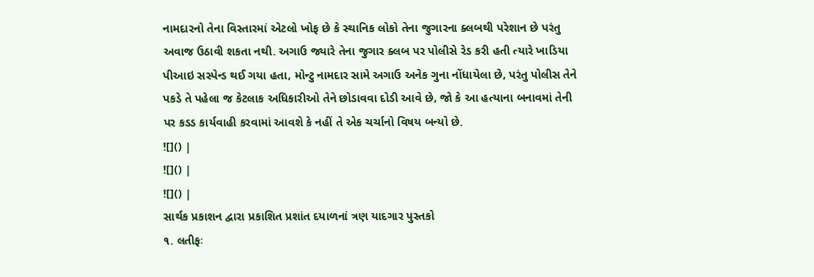નામદારનો તેના વિસ્તારમાં એટલો ખોફ છે કે સ્થાનિક લોકો તેના જુગારના ક્લબથી પરેશાન છે પરંતુ અવાજ ઉઠાવી શકતા નથી. અગાઉ જ્યારે તેના જુગાર ક્લબ પર પોલીસે રેડ કરી હતી ત્યારે ખાડિયા પીઆઇ સસ્પેન્ડ થઈ ગયા હતા, મોન્ટુ નામદાર સામે અગાઉ અનેક ગુના નોંધાયેલા છે, પરંતુ પોલીસ તેને પકડે તે પહેલા જ કેટલાક અધિકારીઓ તેને છોડાવવા દોડી આવે છે, જો કે આ હત્યાના બનાવમાં તેની પર કડડ કાર્યવાહી કરવામાં આવશે કે નહીં તે એક ચર્ચાનો વિષય બન્યો છે.
![]() |
![]() |
![]() |
સાર્થક પ્રકાશન દ્વારા પ્રકાશિત પ્રશાંત દયાળનાં ત્રણ યાદગાર પુસ્તકો
૧. લતીફઃ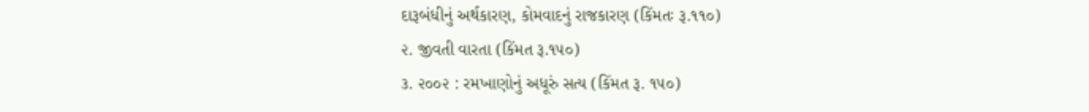દારૂબંધીનું અર્થકારણ, કોમવાદનું રાજકારણ (કિંમતઃ રૂ.૧૧૦)
૨. જીવતી વારતા (કિંમત રૂ.૧૫૦)
૩. ૨૦૦૨ : રમખાણોનું અધૂરું સત્ય (કિંમત રૂ. ૧૫૦)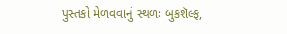પુસ્તકો મેળવવાનું સ્થળઃ બુકશૅલ્ફ,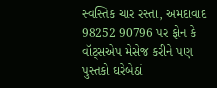સ્વસ્તિક ચાર રસ્તા, અમદાવાદ
98252 90796 પર ફોન કે વૉટ્સએપ મેસેજ કરીને પણ પુસ્તકો ઘરેબેઠાં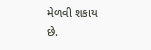મેળવી શકાય છે.